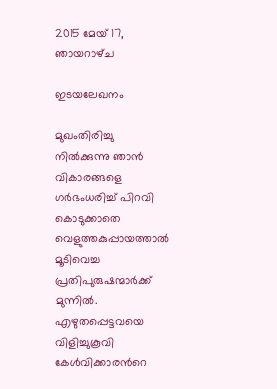2015 മേയ് 17, ഞായറാഴ്‌ച

ഇടയലേഖനം

മുഖംതിരിച്ചു നില്‍ക്കുന്നു ഞാന്‍
വികാരങ്ങളെ ഗര്‍ഭംധരിച്ച് പിറവി കൊടുക്കാതെ
വെളുത്തകുപ്പായത്താല്‍ മൂടിവെച്ച
പ്രതിപുരുഷന്മാര്‍ക്ക് മുന്നില്‍.
എഴുതപ്പെട്ടവയെ വിളിച്ചുകൂവി കേള്‍വിക്കാരന്‍റെ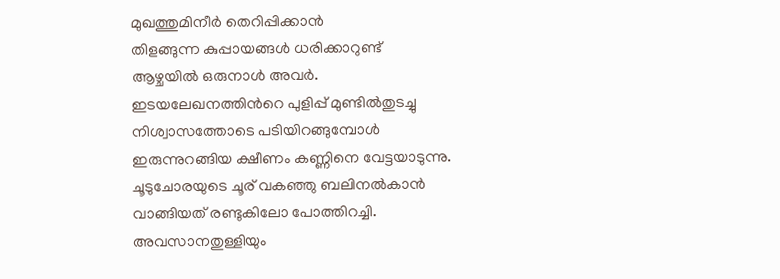മുഖത്തുമിനീര്‍ തെറിപ്പിക്കാന്‍
തിളങ്ങുന്ന കുപ്പായങ്ങള്‍ ധരിക്കാറുണ്ട്
ആഴ്ചയില്‍ ഒരുനാള്‍ അവര്‍.
ഇടയലേഖനത്തിന്‍റെ പുളിപ്പ് മുണ്ടില്‍തുടച്ചു
നിശ്വാസത്തോടെ പടിയിറങ്ങുമ്പോള്‍
ഇരുന്നുറങ്ങിയ ക്ഷീണം കണ്ണിനെ വേട്ടയാടുന്നു.
ചൂടുചോരയുടെ ചൂര് വകഞ്ഞു ബലിനല്‍കാന്‍
വാങ്ങിയത് രണ്ടുകിലോ പോത്തിറച്ചി.
അവസാനതുള്ളിയും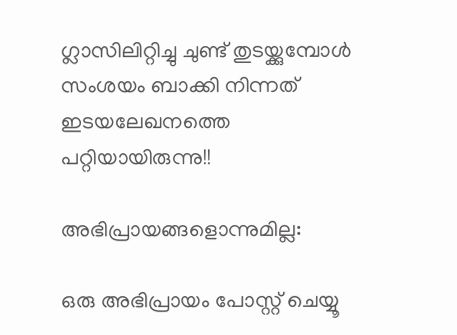ഗ്ലാസിലിറ്റിച്ചു ചുണ്ട് തുടയ്ക്കുമ്പോള്‍
സംശയം ബാക്കി നിന്നത്
ഇടയലേഖനത്തെ പറ്റിയായിരുന്നു!!

അഭിപ്രായങ്ങളൊന്നുമില്ല:

ഒരു അഭിപ്രായം പോസ്റ്റ് ചെയ്യൂ